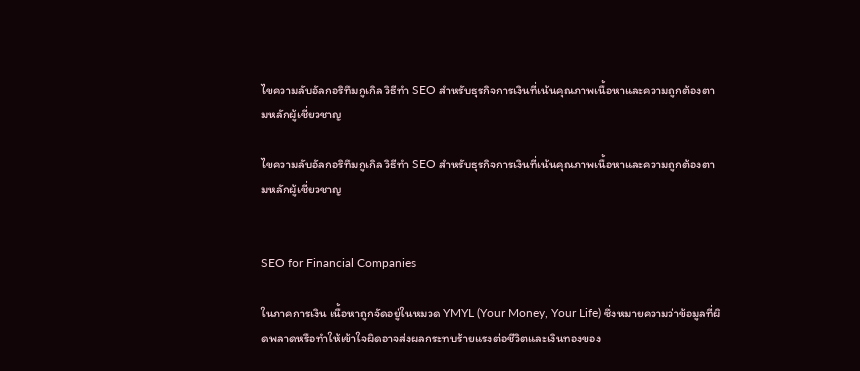ไขความลับอัลกอริทึมกูเกิล วิธีทำ SEO สำหรับธุรกิจการเงินที่เน้นคุณภาพเนื้อหาและความถูกต้องตามหลักผู้เชี่ยวชาญ

ไขความลับอัลกอริทึมกูเกิล วิธีทำ SEO สำหรับธุรกิจการเงินที่เน้นคุณภาพเนื้อหาและความถูกต้องตามหลักผู้เชี่ยวชาญ


SEO for Financial Companies

ในภาคการเงิน เนื้อหาถูกจัดอยู่ในหมวด YMYL (Your Money, Your Life) ซึ่งหมายความว่าข้อมูลที่ผิดพลาดหรือทำให้เข้าใจผิดอาจส่งผลกระทบร้ายแรงต่อชีวิตและเงินทองของ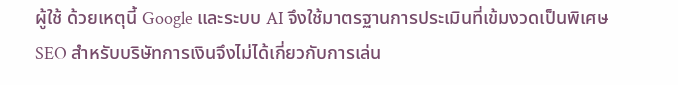ผู้ใช้ ด้วยเหตุนี้ Google และระบบ AI จึงใช้มาตรฐานการประเมินที่เข้มงวดเป็นพิเศษ SEO สำหรับบริษัทการเงินจึงไม่ได้เกี่ยวกับการเล่น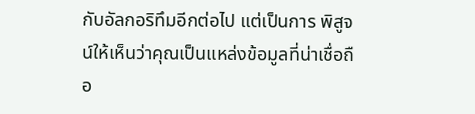กับอัลกอริทึมอีกต่อไป แต่เป็นการ พิสูจน์ให้เห็นว่าคุณเป็นแหล่งข้อมูลที่น่าเชื่อถือ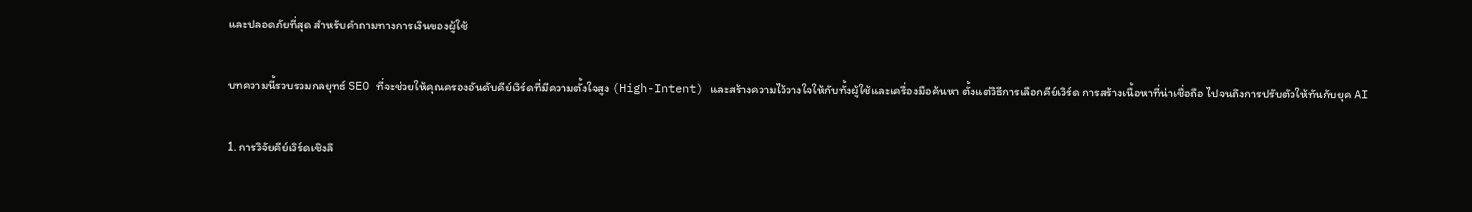และปลอดภัยที่สุด สำหรับคำถามทางการเงินของผู้ใช้

บทความนี้รวบรวมกลยุทธ์ SEO ที่จะช่วยให้คุณครองอันดับคีย์เวิร์ดที่มีความตั้งใจสูง (High-Intent) และสร้างความไว้วางใจให้กับทั้งผู้ใช้และเครื่องมือค้นหา ตั้งแต่วิธีการเลือกคีย์เวิร์ด การสร้างเนื้อหาที่น่าเชื่อถือ ไปจนถึงการปรับตัวให้ทันกับยุค AI

1. การวิจัยคีย์เวิร์ดเชิงลึ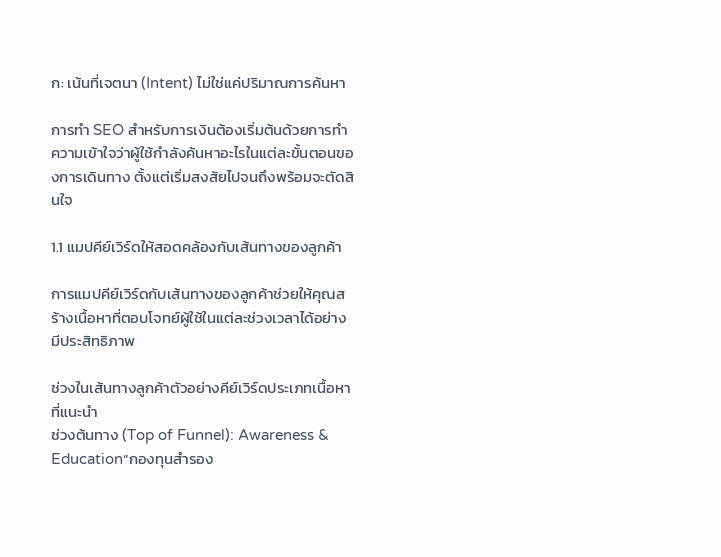ก: เน้นที่เจตนา (Intent) ไม่ใช่แค่ปริมาณการค้นหา

การทำ SEO สำหรับการเงินต้องเริ่มต้นด้วยการทำความเข้าใจว่าผู้ใช้กำลังค้นหาอะไรในแต่ละขั้นตอนของการเดินทาง ตั้งแต่เริ่มสงสัยไปจนถึงพร้อมจะตัดสินใจ

1.1 แมปคีย์เวิร์ดให้สอดคล้องกับเส้นทางของลูกค้า

การแมปคีย์เวิร์ดกับเส้นทางของลูกค้าช่วยให้คุณสร้างเนื้อหาที่ตอบโจทย์ผู้ใช้ในแต่ละช่วงเวลาได้อย่างมีประสิทธิภาพ

ช่วงในเส้นทางลูกค้าตัวอย่างคีย์เวิร์ดประเภทเนื้อหาที่แนะนำ
ช่วงต้นทาง (Top of Funnel): Awareness & Education“กองทุนสำรอง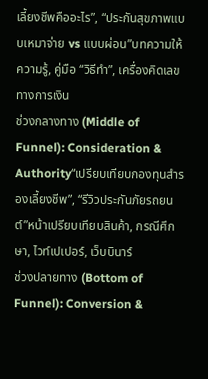เลี้ยงชีพคืออะไร”, “ประกันสุขภาพแบบเหมาจ่าย vs แบบผ่อน”บทความให้ความรู้, คู่มือ “วิธีทำ”, เครื่องคิดเลขทางการเงิน
ช่วงกลางทาง (Middle of Funnel): Consideration & Authority“เปรียบเทียบกองทุนสำรองเลี้ยงชีพ”, “รีวิวประกันภัยรถยนต์”หน้าเปรียบเทียบสินค้า, กรณีศึกษา, ไวท์เปเปอร์, เว็บบินาร์
ช่วงปลายทาง (Bottom of Funnel): Conversion &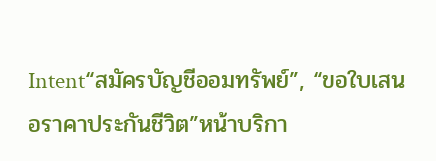Intent“สมัครบัญชีออมทรัพย์”, “ขอใบเสนอราคาประกันชีวิต”หน้าบริกา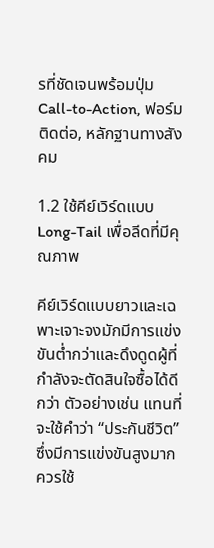รที่ชัดเจนพร้อมปุ่ม Call-to-Action, ฟอร์มติดต่อ, หลักฐานทางสังคม

1.2 ใช้คีย์เวิร์ดแบบ Long-Tail เพื่อลีดที่มีคุณภาพ

คีย์เวิร์ดแบบยาวและเฉพาะเจาะจงมักมีการแข่งขันต่ำกว่าและดึงดูดผู้ที่กำลังจะตัดสินใจซื้อได้ดีกว่า ตัวอย่างเช่น แทนที่จะใช้คำว่า “ประกันชีวิต” ซึ่งมีการแข่งขันสูงมาก ควรใช้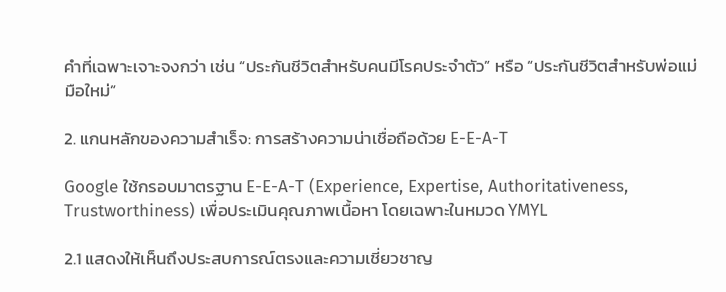คำที่เฉพาะเจาะจงกว่า เช่น “ประกันชีวิตสำหรับคนมีโรคประจำตัว” หรือ “ประกันชีวิตสำหรับพ่อแม่มือใหม่”

2. แกนหลักของความสำเร็จ: การสร้างความน่าเชื่อถือด้วย E-E-A-T

Google ใช้กรอบมาตรฐาน E-E-A-T (Experience, Expertise, Authoritativeness, Trustworthiness) เพื่อประเมินคุณภาพเนื้อหา โดยเฉพาะในหมวด YMYL

2.1 แสดงให้เห็นถึงประสบการณ์ตรงและความเชี่ยวชาญ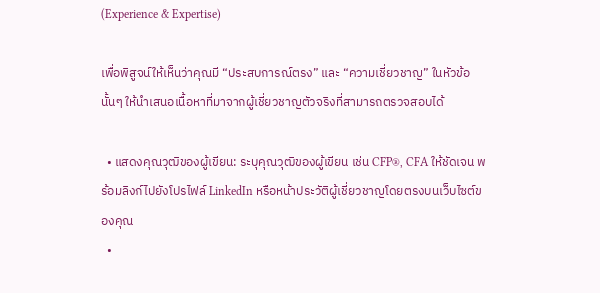(Experience & Expertise)

เพื่อพิสูจน์ให้เห็นว่าคุณมี “ประสบการณ์ตรง” และ “ความเชี่ยวชาญ” ในหัวข้อนั้นๆ ให้นำเสนอเนื้อหาที่มาจากผู้เชี่ยวชาญตัวจริงที่สามารถตรวจสอบได้

  • แสดงคุณวุฒิของผู้เขียน: ระบุคุณวุฒิของผู้เขียน เช่น CFP®, CFA ให้ชัดเจน พร้อมลิงก์ไปยังโปรไฟล์ LinkedIn หรือหน้าประวัติผู้เชี่ยวชาญโดยตรงบนเว็บไซต์ของคุณ
  •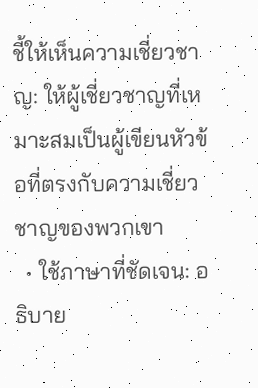ชี้ให้เห็นความเชี่ยวชาญ: ให้ผู้เชี่ยวชาญที่เหมาะสมเป็นผู้เขียนหัวข้อที่ตรงกับความเชี่ยวชาญของพวกเขา
  • ใช้ภาษาที่ชัดเจน: อธิบาย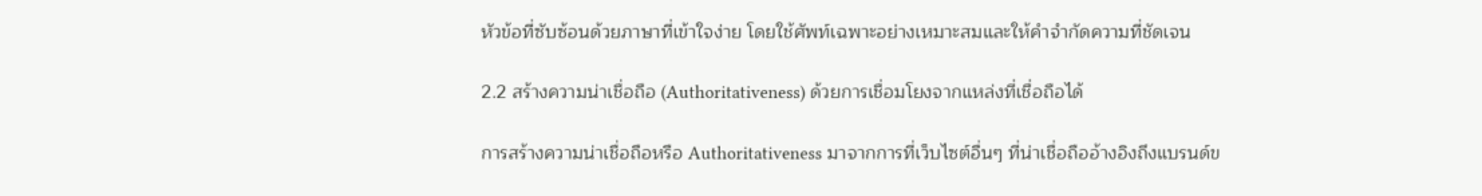หัวข้อที่ซับซ้อนด้วยภาษาที่เข้าใจง่าย โดยใช้ศัพท์เฉพาะอย่างเหมาะสมและให้คำจำกัดความที่ชัดเจน

2.2 สร้างความน่าเชื่อถือ (Authoritativeness) ด้วยการเชื่อมโยงจากแหล่งที่เชื่อถือได้

การสร้างความน่าเชื่อถือหรือ Authoritativeness มาจากการที่เว็บไซต์อื่นๆ ที่น่าเชื่อถืออ้างอิงถึงแบรนด์ข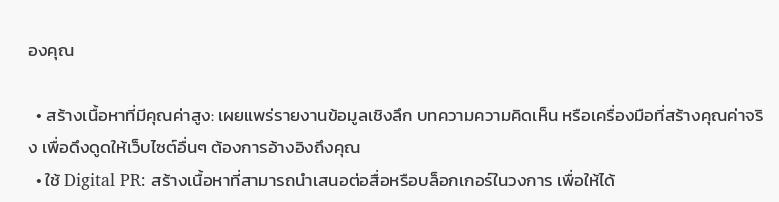องคุณ

  • สร้างเนื้อหาที่มีคุณค่าสูง: เผยแพร่รายงานข้อมูลเชิงลึก บทความความคิดเห็น หรือเครื่องมือที่สร้างคุณค่าจริง เพื่อดึงดูดให้เว็บไซต์อื่นๆ ต้องการอ้างอิงถึงคุณ
  • ใช้ Digital PR: สร้างเนื้อหาที่สามารถนำเสนอต่อสื่อหรือบล็อกเกอร์ในวงการ เพื่อให้ได้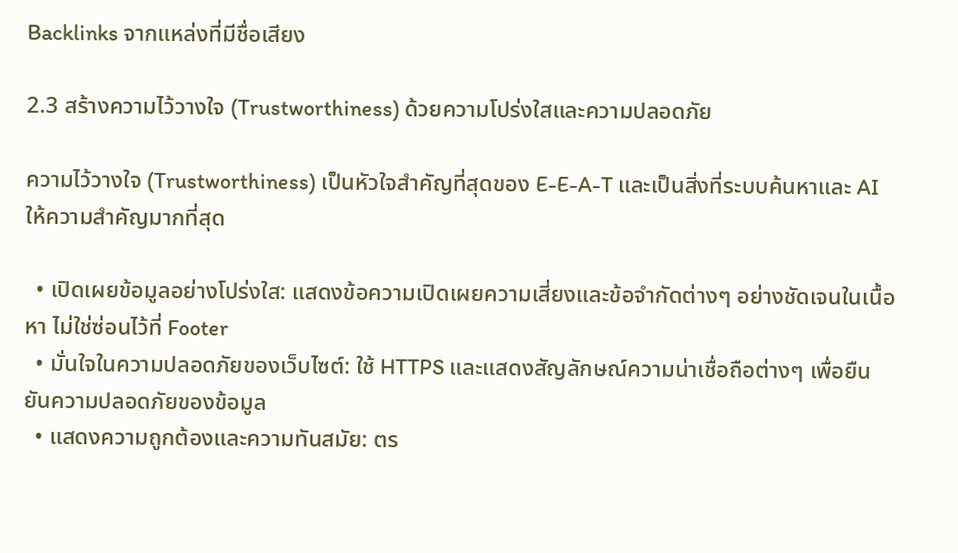Backlinks จากแหล่งที่มีชื่อเสียง

2.3 สร้างความไว้วางใจ (Trustworthiness) ด้วยความโปร่งใสและความปลอดภัย

ความไว้วางใจ (Trustworthiness) เป็นหัวใจสำคัญที่สุดของ E-E-A-T และเป็นสิ่งที่ระบบค้นหาและ AI ให้ความสำคัญมากที่สุด

  • เปิดเผยข้อมูลอย่างโปร่งใส: แสดงข้อความเปิดเผยความเสี่ยงและข้อจำกัดต่างๆ อย่างชัดเจนในเนื้อหา ไม่ใช่ซ่อนไว้ที่ Footer
  • มั่นใจในความปลอดภัยของเว็บไซต์: ใช้ HTTPS และแสดงสัญลักษณ์ความน่าเชื่อถือต่างๆ เพื่อยืนยันความปลอดภัยของข้อมูล
  • แสดงความถูกต้องและความทันสมัย: ตร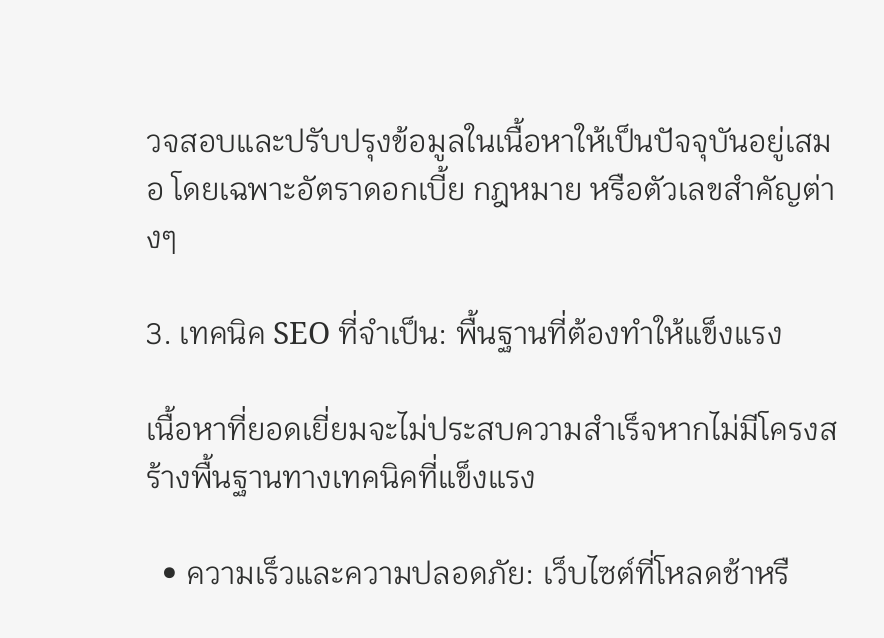วจสอบและปรับปรุงข้อมูลในเนื้อหาให้เป็นปัจจุบันอยู่เสมอ โดยเฉพาะอัตราดอกเบี้ย กฎหมาย หรือตัวเลขสำคัญต่างๆ

3. เทคนิค SEO ที่จำเป็น: พื้นฐานที่ต้องทำให้แข็งแรง

เนื้อหาที่ยอดเยี่ยมจะไม่ประสบความสำเร็จหากไม่มีโครงสร้างพื้นฐานทางเทคนิคที่แข็งแรง

  • ความเร็วและความปลอดภัย: เว็บไซต์ที่โหลดช้าหรื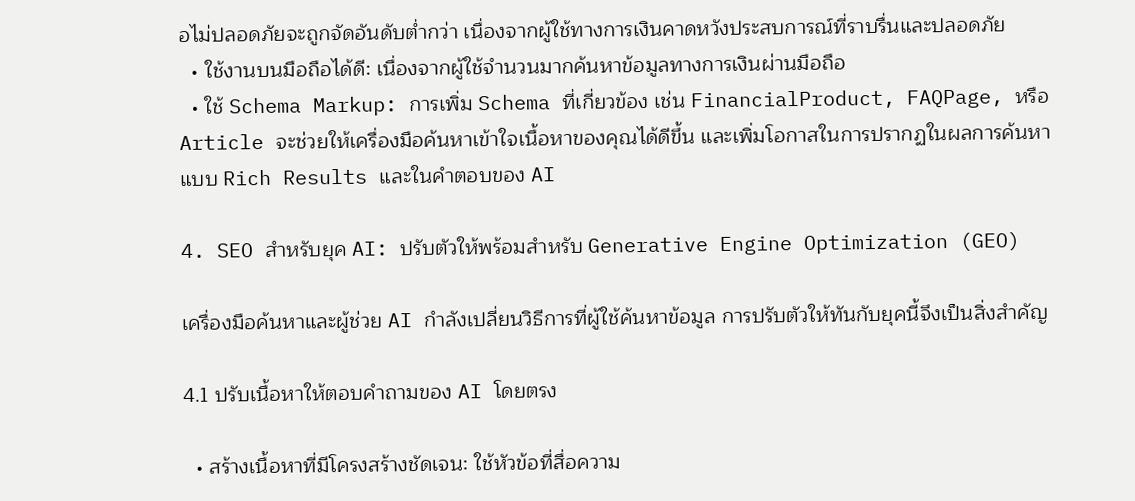อไม่ปลอดภัยจะถูกจัดอันดับต่ำกว่า เนื่องจากผู้ใช้ทางการเงินคาดหวังประสบการณ์ที่ราบรื่นและปลอดภัย
  • ใช้งานบนมือถือได้ดี: เนื่องจากผู้ใช้จำนวนมากค้นหาข้อมูลทางการเงินผ่านมือถือ
  • ใช้ Schema Markup: การเพิ่ม Schema ที่เกี่ยวข้อง เช่น FinancialProduct, FAQPage, หรือ Article จะช่วยให้เครื่องมือค้นหาเข้าใจเนื้อหาของคุณได้ดีขึ้น และเพิ่มโอกาสในการปรากฏในผลการค้นหาแบบ Rich Results และในคำตอบของ AI

4. SEO สำหรับยุค AI: ปรับตัวให้พร้อมสำหรับ Generative Engine Optimization (GEO)

เครื่องมือค้นหาและผู้ช่วย AI กำลังเปลี่ยนวิธีการที่ผู้ใช้ค้นหาข้อมูล การปรับตัวให้ทันกับยุคนี้จึงเป็นสิ่งสำคัญ

4.1 ปรับเนื้อหาให้ตอบคำถามของ AI โดยตรง

  • สร้างเนื้อหาที่มีโครงสร้างชัดเจน: ใช้หัวข้อที่สื่อความ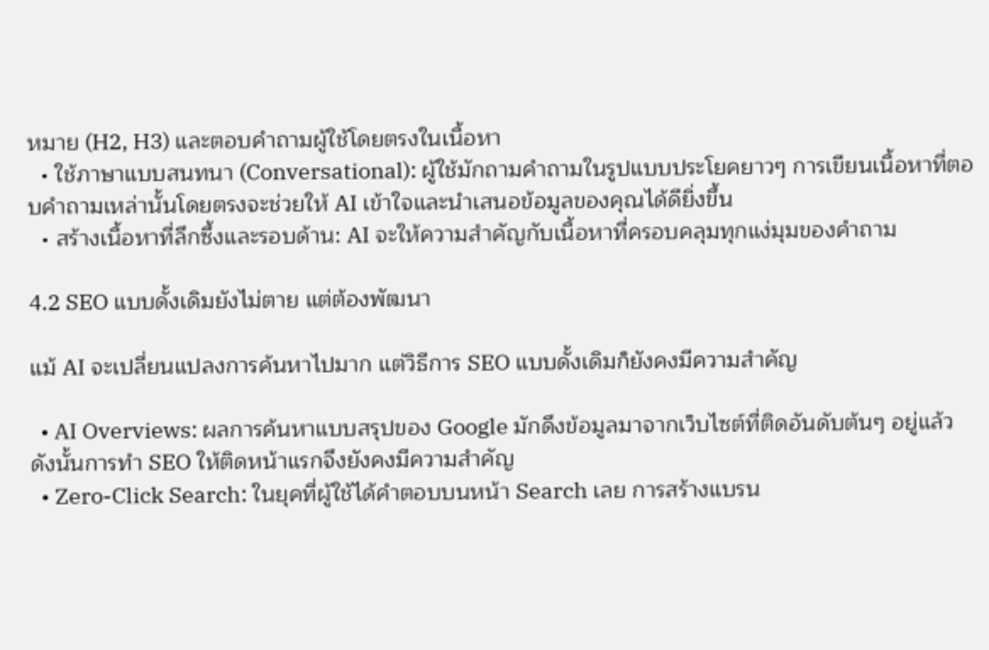หมาย (H2, H3) และตอบคำถามผู้ใช้โดยตรงในเนื้อหา
  • ใช้ภาษาแบบสนทนา (Conversational): ผู้ใช้มักถามคำถามในรูปแบบประโยคยาวๆ การเขียนเนื้อหาที่ตอบคำถามเหล่านั้นโดยตรงจะช่วยให้ AI เข้าใจและนำเสนอข้อมูลของคุณได้ดียิ่งขึ้น
  • สร้างเนื้อหาที่ลึกซึ้งและรอบด้าน: AI จะให้ความสำคัญกับเนื้อหาที่ครอบคลุมทุกแง่มุมของคำถาม

4.2 SEO แบบดั้งเดิมยังไม่ตาย แต่ต้องพัฒนา

แม้ AI จะเปลี่ยนแปลงการค้นหาไปมาก แต่วิธีการ SEO แบบดั้งเดิมก็ยังคงมีความสำคัญ

  • AI Overviews: ผลการค้นหาแบบสรุปของ Google มักดึงข้อมูลมาจากเว็บไซต์ที่ติดอันดับต้นๆ อยู่แล้ว ดังนั้นการทำ SEO ให้ติดหน้าแรกจึงยังคงมีความสำคัญ
  • Zero-Click Search: ในยุคที่ผู้ใช้ได้คำตอบบนหน้า Search เลย การสร้างแบรน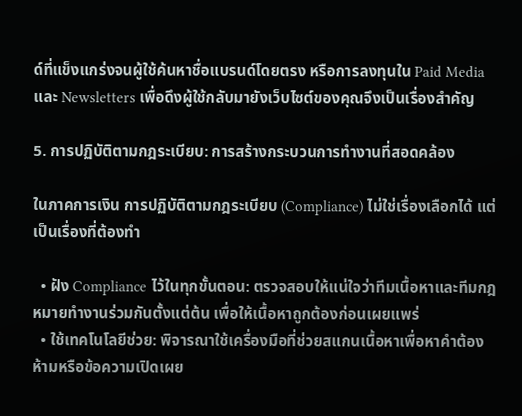ด์ที่แข็งแกร่งจนผู้ใช้ค้นหาชื่อแบรนด์โดยตรง หรือการลงทุนใน Paid Media และ Newsletters เพื่อดึงผู้ใช้กลับมายังเว็บไซต์ของคุณจึงเป็นเรื่องสำคัญ

5. การปฏิบัติตามกฎระเบียบ: การสร้างกระบวนการทำงานที่สอดคล้อง

ในภาคการเงิน การปฏิบัติตามกฎระเบียบ (Compliance) ไม่ใช่เรื่องเลือกได้ แต่เป็นเรื่องที่ต้องทำ

  • ฝัง Compliance ไว้ในทุกขั้นตอน: ตรวจสอบให้แน่ใจว่าทีมเนื้อหาและทีมกฎหมายทำงานร่วมกันตั้งแต่ต้น เพื่อให้เนื้อหาถูกต้องก่อนเผยแพร่
  • ใช้เทคโนโลยีช่วย: พิจารณาใช้เครื่องมือที่ช่วยสแกนเนื้อหาเพื่อหาคำต้องห้ามหรือข้อความเปิดเผย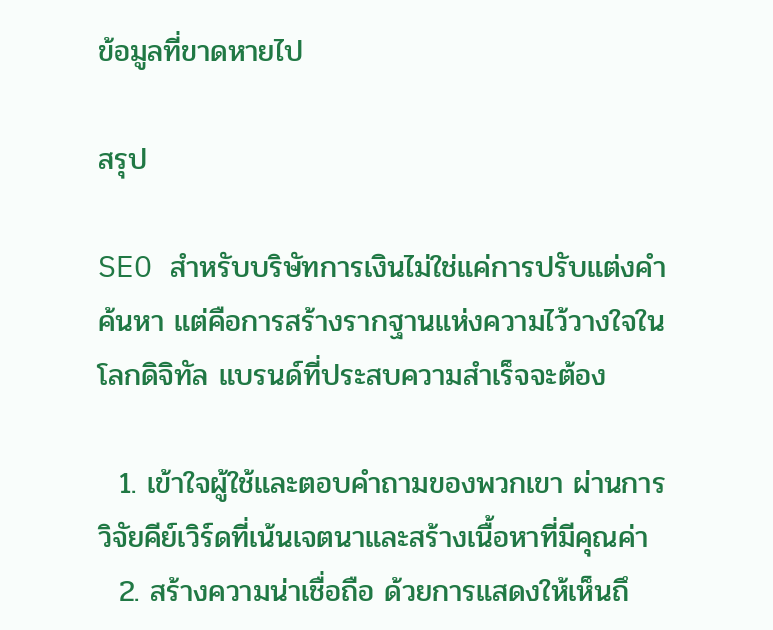ข้อมูลที่ขาดหายไป

สรุป

SEO สำหรับบริษัทการเงินไม่ใช่แค่การปรับแต่งคำค้นหา แต่คือการสร้างรากฐานแห่งความไว้วางใจในโลกดิจิทัล แบรนด์ที่ประสบความสำเร็จจะต้อง

  1. เข้าใจผู้ใช้และตอบคำถามของพวกเขา ผ่านการวิจัยคีย์เวิร์ดที่เน้นเจตนาและสร้างเนื้อหาที่มีคุณค่า
  2. สร้างความน่าเชื่อถือ ด้วยการแสดงให้เห็นถึ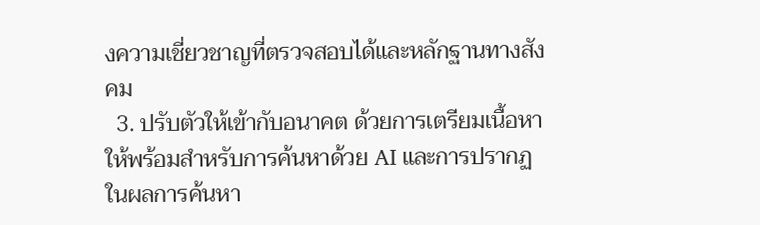งความเชี่ยวชาญที่ตรวจสอบได้และหลักฐานทางสังคม
  3. ปรับตัวให้เข้ากับอนาคต ด้วยการเตรียมเนื้อหาให้พร้อมสำหรับการค้นหาด้วย AI และการปรากฏในผลการค้นหา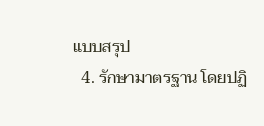แบบสรุป
  4. รักษามาตรฐาน โดยปฏิ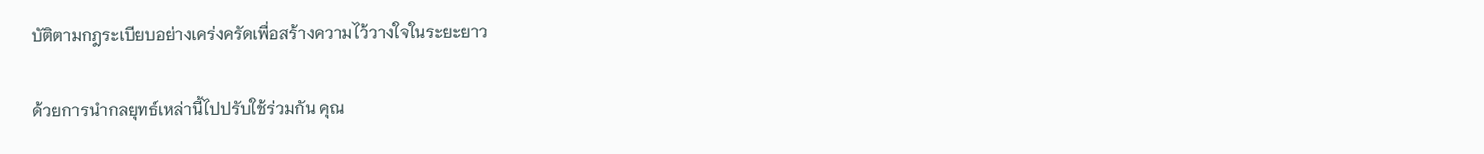บัติตามกฎระเบียบอย่างเคร่งครัดเพื่อสร้างความไว้วางใจในระยะยาว

ด้วยการนำกลยุทธ์เหล่านี้ไปปรับใช้ร่วมกัน คุณ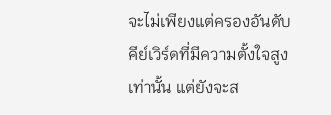จะไม่เพียงแต่ครองอันดับคีย์เวิร์ดที่มีความตั้งใจสูงเท่านั้น แต่ยังจะส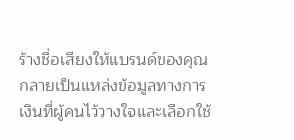ร้างชื่อเสียงให้แบรนด์ของคุณกลายเป็นแหล่งข้อมูลทางการเงินที่ผู้คนไว้วางใจและเลือกใช้